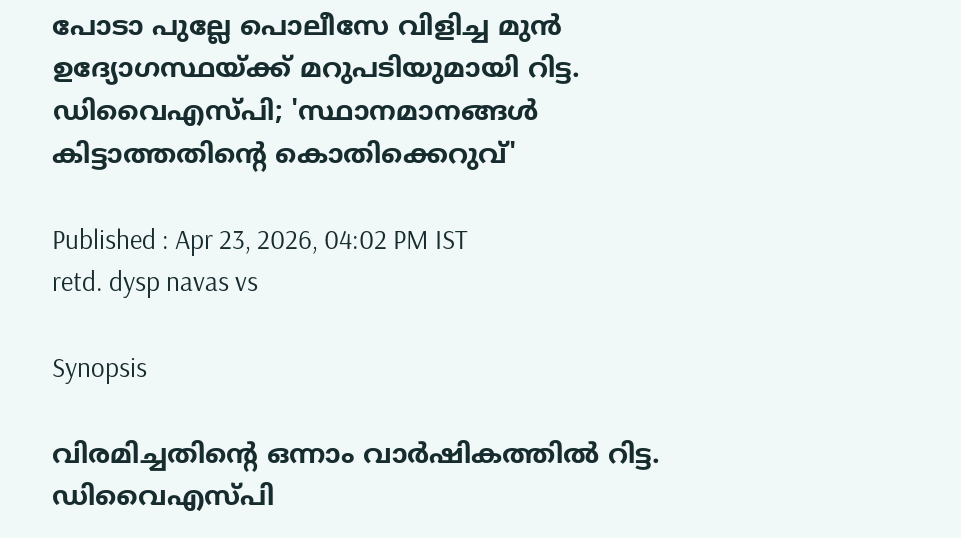പോടാ പുല്ലേ പൊലീസേ വിളിച്ച മുൻ ഉദ്യോഗസ്ഥയ്ക്ക് മറുപടിയുമായി റിട്ട. ഡിവൈഎസ്‍പി; 'സ്ഥാനമാനങ്ങൾ കിട്ടാത്തതിന്റെ കൊതിക്കെറുവ്'

Published : Apr 23, 2026, 04:02 PM IST
retd. dysp navas vs

Synopsis

വിരമിച്ചതിന്‍റെ ഒന്നാം വാർഷികത്തിൽ റിട്ട. ഡിവൈഎസ്പി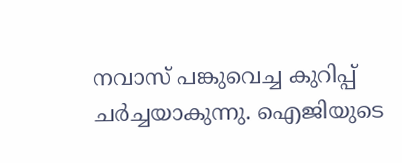നവാസ് പങ്കുവെച്ച കുറിപ്പ് ചർച്ചയാകുന്നു. ഐജിയുടെ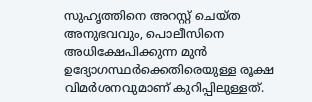സുഹൃത്തിനെ അറസ്റ്റ് ചെയ്ത അനുഭവവും, പൊലീസിനെ അധിക്ഷേപിക്കുന്ന മുൻ ഉദ്യോഗസ്ഥർക്കെതിരെയുള്ള രൂക്ഷ വിമർശനവുമാണ് കുറിപ്പിലുള്ളത്.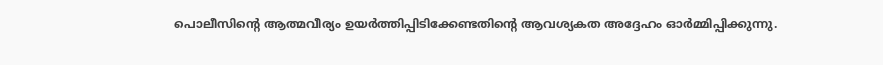പൊലീസിന്‍റെ ആത്മവീര്യം ഉയർത്തിപ്പിടിക്കേണ്ടതിന്‍റെ ആവശ്യകത അദ്ദേഹം ഓർമ്മിപ്പിക്കുന്നു.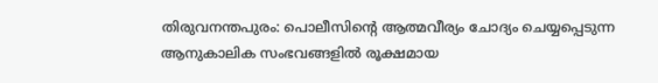തിരുവനന്തപുരം: പൊലീസിന്‍റെ ആത്മവീര്യം ചോദ്യം ചെയ്യപ്പെടുന്ന ആനുകാലിക സംഭവങ്ങളിൽ രൂക്ഷമായ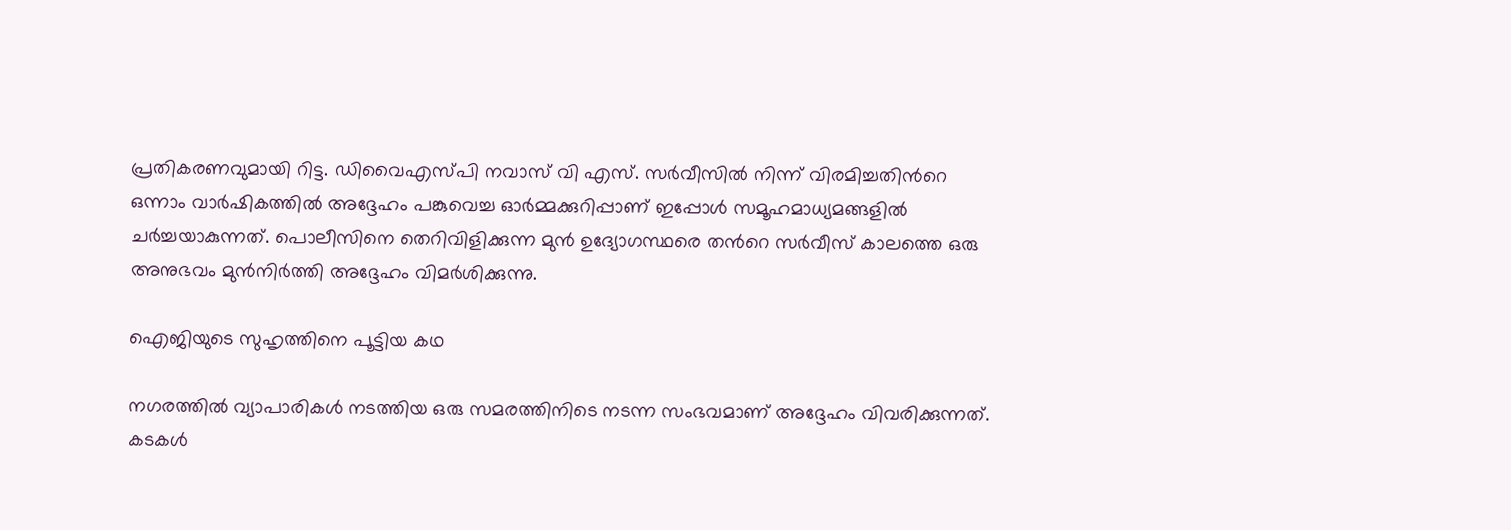പ്രതികരണവുമായി റിട്ട. ഡിവൈഎസ്പി നവാസ് വി എസ്. സർവീസിൽ നിന്ന് വിരമിച്ചതിന്‍റെ ഒന്നാം വാർഷികത്തിൽ അദ്ദേഹം പങ്കുവെച്ച ഓർമ്മക്കുറിപ്പാണ് ഇപ്പോൾ സമൂഹമാധ്യമങ്ങളിൽ ചർച്ചയാകുന്നത്. പൊലീസിനെ തെറിവിളിക്കുന്ന മുൻ ഉദ്യോഗസ്ഥരെ തന്‍റെ സർവീസ് കാലത്തെ ഒരു അനുഭവം മുൻനിർത്തി അദ്ദേഹം വിമർശിക്കുന്നു.

ഐജിയുടെ സുഹൃത്തിനെ പൂട്ടിയ കഥ

നഗരത്തിൽ വ്യാപാരികൾ നടത്തിയ ഒരു സമരത്തിനിടെ നടന്ന സംഭവമാണ് അദ്ദേഹം വിവരിക്കുന്നത്. കടകൾ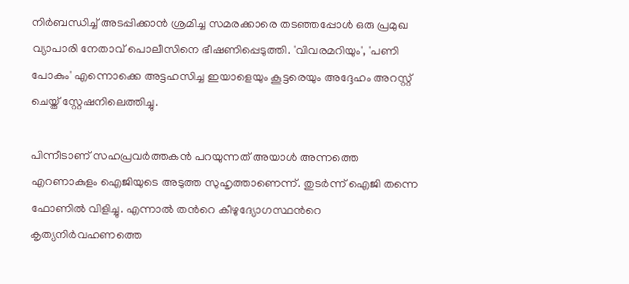നിർബന്ധിച്ച് അടപ്പിക്കാൻ ശ്രമിച്ച സമരക്കാരെ തടഞ്ഞപ്പോൾ ഒരു പ്രമുഖ വ്യാപാരി നേതാവ് പൊലീസിനെ ഭീഷണിപ്പെടുത്തി. 'വിവരമറിയും', 'പണി പോകും' എന്നൊക്കെ അട്ടഹസിച്ച ഇയാളെയും കൂട്ടരെയും അദ്ദേഹം അറസ്റ്റ് ചെയ്ത് സ്റ്റേഷനിലെത്തിച്ചു.

പിന്നീടാണ് സഹപ്രവർത്തകൻ പറയുന്നത് അയാൾ അന്നത്തെ എറണാകുളം ഐജിയുടെ അടുത്ത സുഹൃത്താണെന്ന്. തുടർന്ന് ഐജി തന്നെ ഫോണിൽ വിളിച്ചു. എന്നാൽ തന്‍റെ കീഴുദ്യോഗസ്ഥന്‍റെ കൃത്യനിർവഹണത്തെ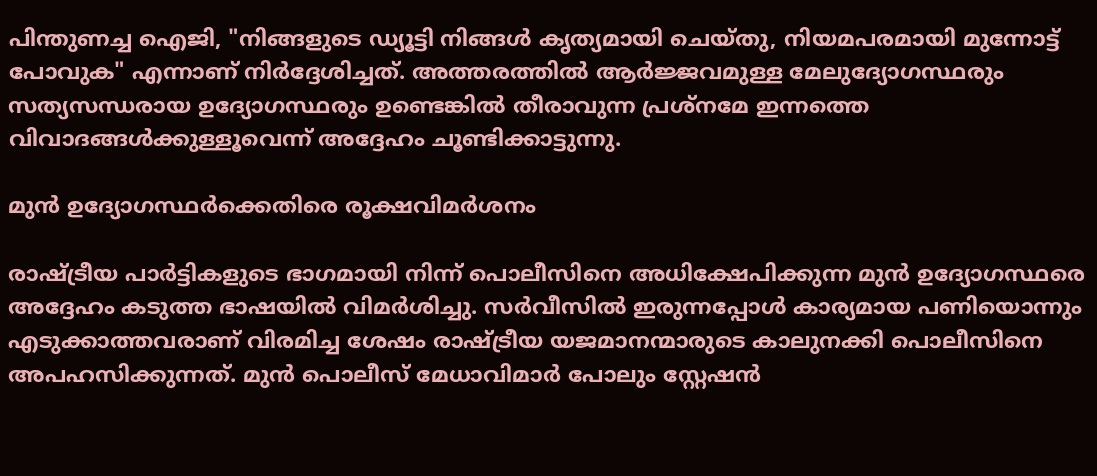പിന്തുണച്ച ഐജി, "നിങ്ങളുടെ ഡ്യൂട്ടി നിങ്ങൾ കൃത്യമായി ചെയ്തു, നിയമപരമായി മുന്നോട്ട് പോവുക" എന്നാണ് നിർദ്ദേശിച്ചത്. അത്തരത്തിൽ ആർജ്ജവമുള്ള മേലുദ്യോഗസ്ഥരും സത്യസന്ധരായ ഉദ്യോഗസ്ഥരും ഉണ്ടെങ്കിൽ തീരാവുന്ന പ്രശ്നമേ ഇന്നത്തെ വിവാദങ്ങൾക്കുള്ളൂവെന്ന് അദ്ദേഹം ചൂണ്ടിക്കാട്ടുന്നു.

മുൻ ഉദ്യോഗസ്ഥർക്കെതിരെ രൂക്ഷവിമർശനം

രാഷ്ട്രീയ പാർട്ടികളുടെ ഭാഗമായി നിന്ന് പൊലീസിനെ അധിക്ഷേപിക്കുന്ന മുൻ ഉദ്യോഗസ്ഥരെ അദ്ദേഹം കടുത്ത ഭാഷയിൽ വിമർശിച്ചു. സർവീസിൽ ഇരുന്നപ്പോൾ കാര്യമായ പണിയൊന്നും എടുക്കാത്തവരാണ് വിരമിച്ച ശേഷം രാഷ്ട്രീയ യജമാനന്മാരുടെ കാലുനക്കി പൊലീസിനെ അപഹസിക്കുന്നത്. മുൻ പൊലീസ് മേധാവിമാർ പോലും സ്റ്റേഷൻ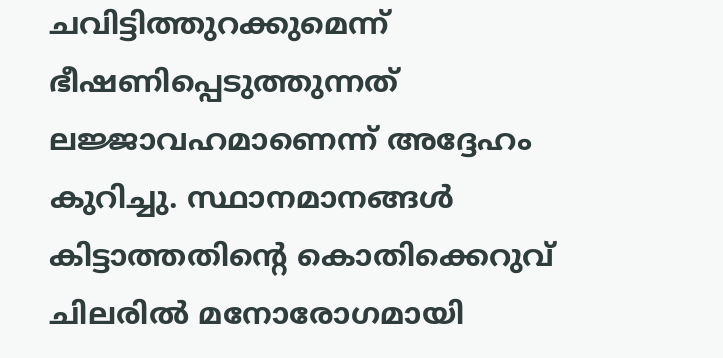ചവിട്ടിത്തുറക്കുമെന്ന് ഭീഷണിപ്പെടുത്തുന്നത് ലജ്ജാവഹമാണെന്ന് അദ്ദേഹം കുറിച്ചു. സ്ഥാനമാനങ്ങൾ കിട്ടാത്തതിന്റെ കൊതിക്കെറുവ് ചിലരിൽ മനോരോഗമായി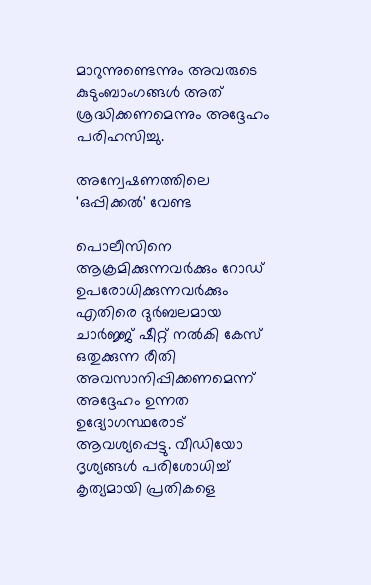മാറുന്നുണ്ടെന്നും അവരുടെ കുടുംബാംഗങ്ങൾ അത് ശ്രദ്ധിക്കണമെന്നും അദ്ദേഹം പരിഹസിച്ചു.

അന്വേഷണത്തിലെ 'ഒപ്പിക്കൽ' വേണ്ട

പൊലീസിനെ ആക്രമിക്കുന്നവർക്കും റോഡ് ഉപരോധിക്കുന്നവർക്കും എതിരെ ദുർബലമായ ചാർജ്ജ് ഷീറ്റ് നൽകി കേസ് ഒതുക്കുന്ന രീതി അവസാനിപ്പിക്കണമെന്ന് അദ്ദേഹം ഉന്നത ഉദ്യോഗസ്ഥരോട് ആവശ്യപ്പെട്ടു. വീഡിയോ ദൃശ്യങ്ങൾ പരിശോധിച്ച് കൃത്യമായി പ്രതികളെ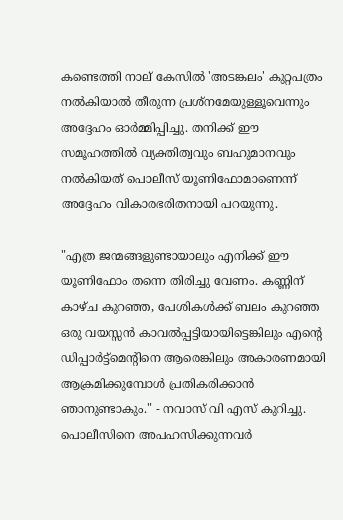കണ്ടെത്തി നാല് കേസിൽ 'അടങ്കലം' കുറ്റപത്രം നൽകിയാൽ തീരുന്ന പ്രശ്നമേയുള്ളൂവെന്നും അദ്ദേഹം ഓർമ്മിപ്പിച്ചു. തനിക്ക് ഈ സമൂഹത്തിൽ വ്യക്തിത്വവും ബഹുമാനവും നൽകിയത് പൊലീസ് യൂണിഫോമാണെന്ന് അദ്ദേഹം വികാരഭരിതനായി പറയുന്നു.

"എത്ര ജന്മങ്ങളുണ്ടായാലും എനിക്ക് ഈ യൂണിഫോം തന്നെ തിരിച്ചു വേണം. കണ്ണിന് കാഴ്ച കുറഞ്ഞ, പേശികൾക്ക് ബലം കുറഞ്ഞ ഒരു വയസ്സൻ കാവൽപ്പട്ടിയായിട്ടെങ്കിലും എന്റെ ഡിപ്പാർട്ട്‌മെന്‍റിനെ ആരെങ്കിലും അകാരണമായി ആക്രമിക്കുമ്പോൾ പ്രതികരിക്കാൻ ഞാനുണ്ടാകും." - നവാസ് വി എസ് കുറിച്ചു. പൊലീസിനെ അപഹസിക്കുന്നവർ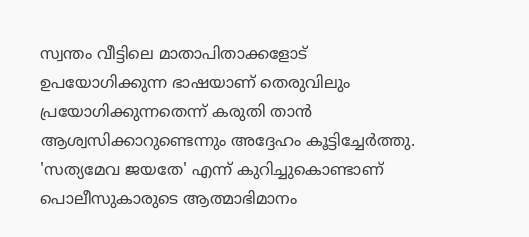സ്വന്തം വീട്ടിലെ മാതാപിതാക്കളോട് ഉപയോഗിക്കുന്ന ഭാഷയാണ് തെരുവിലും പ്രയോഗിക്കുന്നതെന്ന് കരുതി താൻ ആശ്വസിക്കാറുണ്ടെന്നും അദ്ദേഹം കൂട്ടിച്ചേർത്തു. 'സത്യമേവ ജയതേ' എന്ന് കുറിച്ചുകൊണ്ടാണ് പൊലീസുകാരുടെ ആത്മാഭിമാനം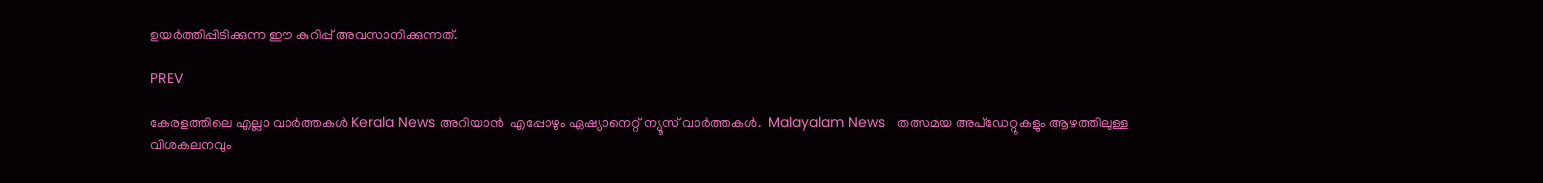ഉയർത്തിപ്പിടിക്കുന്ന ഈ കുറിപ്പ് അവസാനിക്കുന്നത്.

PREV

കേരളത്തിലെ എല്ലാ വാർത്തകൾ Kerala News അറിയാൻ  എപ്പോഴും ഏഷ്യാനെറ്റ് ന്യൂസ് വാർത്തകൾ.  Malayalam News   തത്സമയ അപ്‌ഡേറ്റുകളും ആഴത്തിലുള്ള വിശകലനവും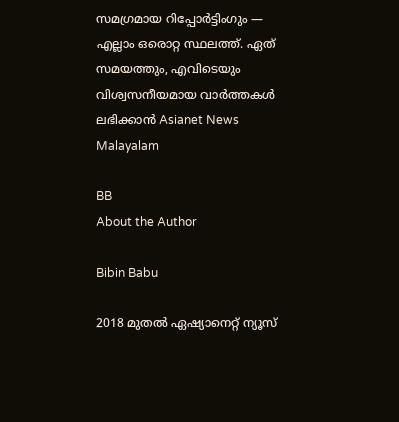സമഗ്രമായ റിപ്പോർട്ടിംഗും — എല്ലാം ഒരൊറ്റ സ്ഥലത്ത്. ഏത് സമയത്തും, എവിടെയും വിശ്വസനീയമായ വാർത്തകൾ ലഭിക്കാൻ Asianet News Malayalam

BB
About the Author

Bibin Babu

2018 മുതല്‍ ഏഷ്യാനെറ്റ് ന്യൂസ്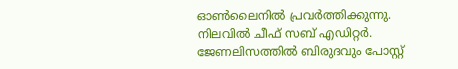ഓണ്‍ലൈനില്‍ പ്രവര്‍ത്തിക്കുന്നു. നിലവില്‍ ചീഫ് സബ് എഡിറ്റർ. ജേണലിസത്തില്‍ ബിരുദവും പോസ്റ്റ്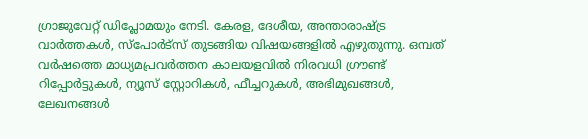ഗ്രാജുവേറ്റ് ഡിപ്ലോമയും നേടി. കേരള, ദേശീയ, അന്താരാഷ്ട്ര വാര്‍ത്തകള്‍, സ്പോര്‍ട്സ് തുടങ്ങിയ വിഷയങ്ങളില്‍ എഴുതുന്നു. ഒമ്പത് വര്‍ഷത്തെ മാധ്യമപ്രവര്‍ത്തന കാലയളവില്‍ നിരവധി ഗ്രൗണ്ട് റിപ്പോര്‍ട്ടുകള്‍, ന്യൂസ് സ്റ്റോറികള്‍, ഫീച്ചറുകള്‍, അഭിമുഖങ്ങള്‍, ലേഖനങ്ങള്‍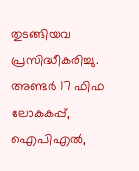തുടങ്ങിയവ പ്രസിദ്ധീകരിച്ചു. അണ്ടര്‍ 17 ഫിഫ ലോകകപ്പ്, ഐപിഎൽ,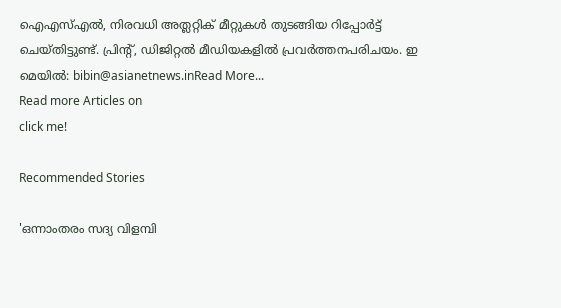ഐഎസ്എൽ, നിരവധി അത്ലറ്റിക് മീറ്റുകൾ തുടങ്ങിയ റിപ്പോര്‍ട്ട് ചെയ്തിട്ടുണ്ട്. പ്രിന്‍റ്, ഡിജിറ്റല്‍ മീഡിയകളില്‍ പ്രവര്‍ത്തനപരിചയം. ഇ മെയില്‍: bibin@asianetnews.inRead More...
Read more Articles on
click me!

Recommended Stories

'ഒന്നാംതരം സദ്യ വിളമ്പി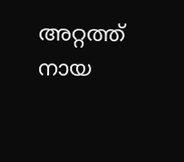അറ്റത്ത് നായ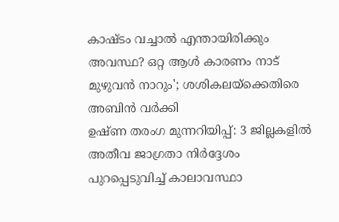കാഷ്ടം വച്ചാൽ എന്തായിരിക്കും അവസ്ഥ? ഒറ്റ ആൾ കാരണം നാട് മുഴുവൻ നാറും'; ശശികലയ്ക്കെതിരെ അബിൻ വർക്കി
ഉഷ്ണ തരംഗ മുന്നറിയിപ്പ്: 3 ജില്ലകളിൽ അതീവ ജാഗ്രതാ നിർദ്ദേശം പുറപ്പെടുവിച്ച് കാലാവസ്ഥാ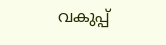വകുപ്പ്